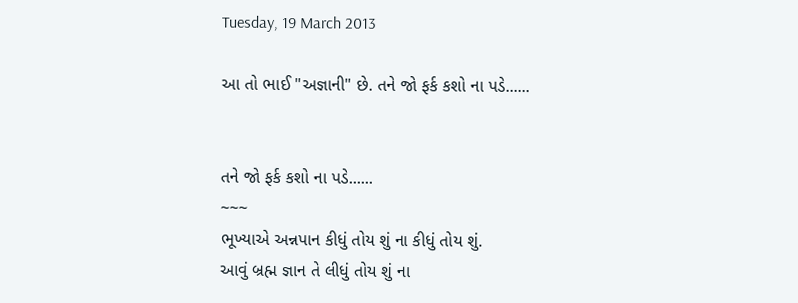Tuesday, 19 March 2013

આ તો ભાઈ "અજ્ઞાની" છે. તને જો ફર્ક કશો ના પડે......


તને જો ફર્ક કશો ના પડે......
~~~
ભૂખ્યાએ અન્નપાન કીધું તોય શું ના કીધું તોય શું.
આવું બ્રહ્મ જ્ઞાન તે લીધું તોય શું ના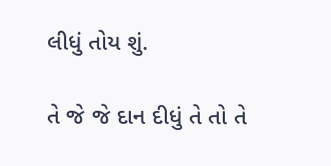લીધું તોય શું.

તે જે જે દાન દીધું તે તો તે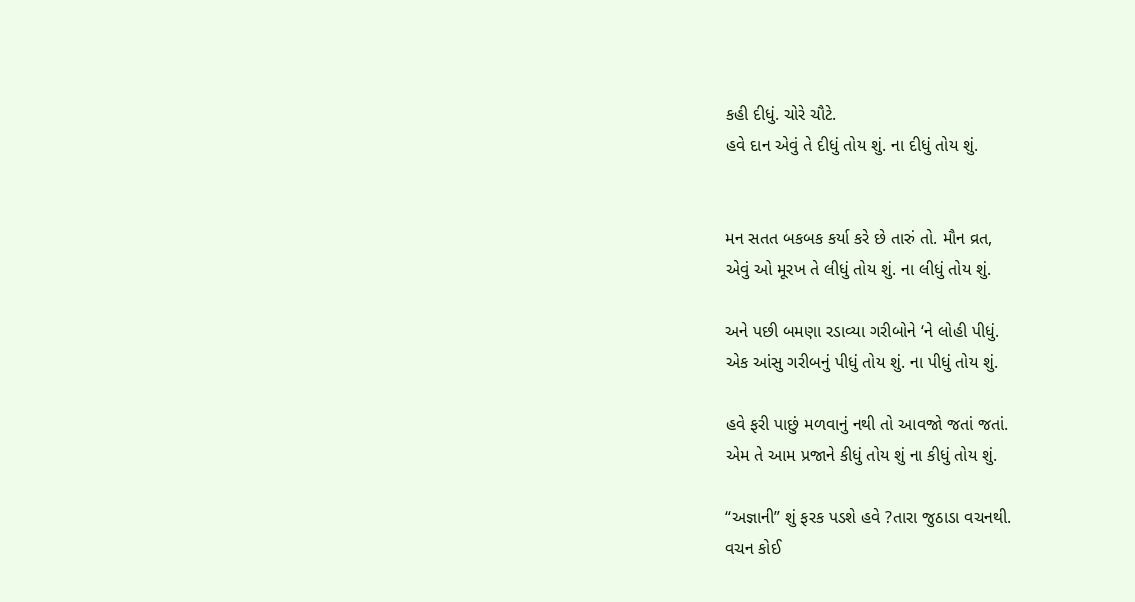કહી દીધું. ચોરે ચૌટે.
હવે દાન એવું તે દીધું તોય શું. ના દીધું તોય શું.


મન સતત બકબક કર્યા કરે છે તારું તો. મૌન વ્રત,
એવું ઓ મૂરખ તે લીધું તોય શું. ના લીધું તોય શું.

અને પછી બમણા રડાવ્યા ગરીબોને ‘ને લોહી પીધું.
એક આંસુ ગરીબનું પીધું તોય શું. ના પીધું તોય શું.

હવે ફરી પાછું મળવાનું નથી તો આવજો જતાં જતાં.
એમ તે આમ પ્રજાને કીધું તોય શું ના કીધું તોય શું.

“અજ્ઞાની” શું ફરક પડશે હવે ?તારા જુઠાડા વચનથી.
વચન કોઈ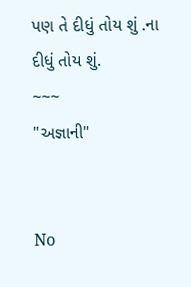પણ તે દીધું તોય શું .ના દીધું તોય શું.
~~~
"અજ્ઞાની"


No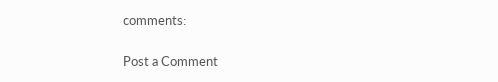comments:

Post a Comment